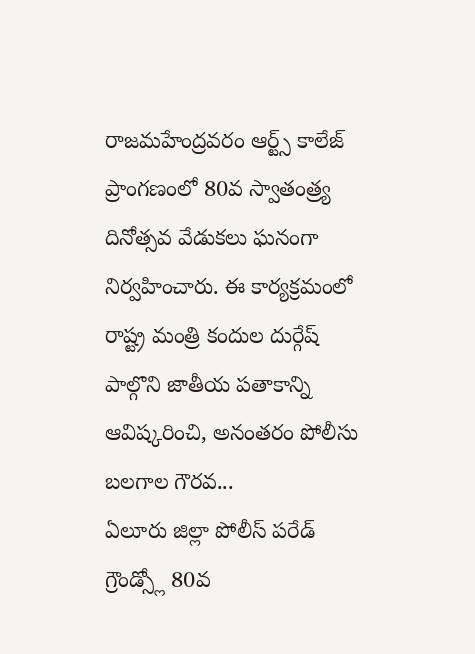రాజమహేంద్రవరం ఆర్ట్స్ కాలేజ్ ప్రాంగణంలో 80వ స్వాతంత్ర్య దినోత్సవ వేడుకలు ఘనంగా నిర్వహించారు. ఈ కార్యక్రమంలో రాష్ట్ర మంత్రి కందుల దుర్గేష్ పాల్గొని జాతీయ పతాకాన్ని ఆవిష్కరించి, అనంతరం పోలీసు బలగాల గౌరవ...
ఏలూరు జిల్లా పోలీస్ పరేడ్ గ్రౌండ్స్లో 80వ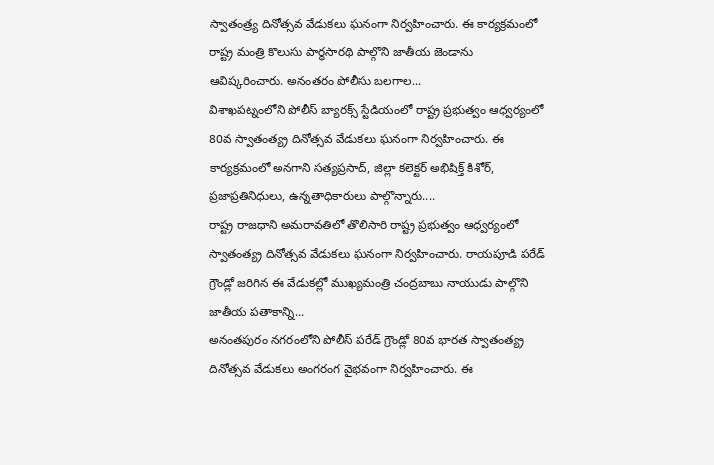స్వాతంత్ర్య దినోత్సవ వేడుకలు ఘనంగా నిర్వహించారు. ఈ కార్యక్రమంలో రాష్ట్ర మంత్రి కొలుసు పార్థసారథి పాల్గొని జాతీయ జెండాను ఆవిష్కరించారు. అనంతరం పోలీసు బలగాల...
విశాఖపట్నంలోని పోలీస్ బ్యారక్స్ స్టేడియంలో రాష్ట్ర ప్రభుత్వం ఆధ్వర్యంలో 80వ స్వాతంత్య్ర దినోత్సవ వేడుకలు ఘనంగా నిర్వహించారు. ఈ కార్యక్రమంలో అనగాని సత్యప్రసాద్, జిల్లా కలెక్టర్ అభిషిక్త్ కిశోర్, ప్రజాప్రతినిధులు, ఉన్నతాధికారులు పాల్గొన్నారు....
రాష్ట్ర రాజధాని అమరావతిలో తొలిసారి రాష్ట్ర ప్రభుత్వం ఆధ్వర్యంలో స్వాతంత్య్ర దినోత్సవ వేడుకలు ఘనంగా నిర్వహించారు. రాయపూడి పరేడ్ గ్రౌండ్లో జరిగిన ఈ వేడుకల్లో ముఖ్యమంత్రి చంద్రబాబు నాయుడు పాల్గొని జాతీయ పతాకాన్ని...
అనంతపురం నగరంలోని పోలీస్ పరేడ్ గ్రౌండ్లో 80వ భారత స్వాతంత్య్ర దినోత్సవ వేడుకలు అంగరంగ వైభవంగా నిర్వహించారు. ఈ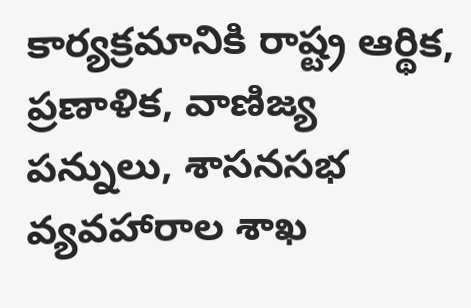కార్యక్రమానికి రాష్ట్ర ఆర్థిక, ప్రణాళిక, వాణిజ్య పన్నులు, శాసనసభ వ్యవహారాల శాఖ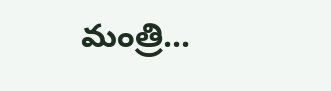మంత్రి...